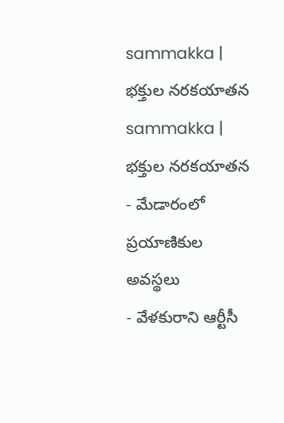sammakka | భక్తుల నరకయాతన
sammakka | భక్తుల నరకయాతన
- మేడారంలో ప్రయాణికుల అవస్థలు
- వేళకురాని ఆర్టీసీ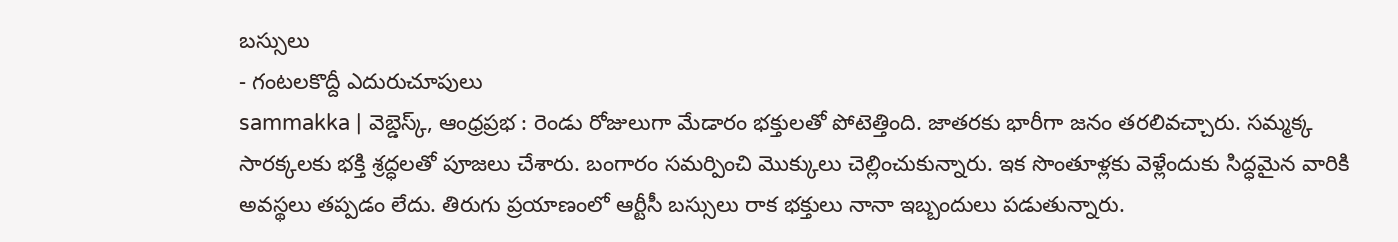బస్సులు
- గంటలకొద్దీ ఎదురుచూపులు
sammakka | వెబ్డెస్క్, ఆంధ్రప్రభ : రెండు రోజులుగా మేడారం భక్తులతో పోటెత్తింది. జాతరకు భారీగా జనం తరలివచ్చారు. సమ్మక్క సారక్కలకు భక్తి శ్రద్ధలతో పూజలు చేశారు. బంగారం సమర్పించి మొక్కులు చెల్లించుకున్నారు. ఇక సొంతూళ్లకు వెళ్లేందుకు సిద్ధమైన వారికి అవస్థలు తప్పడం లేదు. తిరుగు ప్రయాణంలో ఆర్టీసీ బస్సులు రాక భక్తులు నానా ఇబ్బందులు పడుతున్నారు.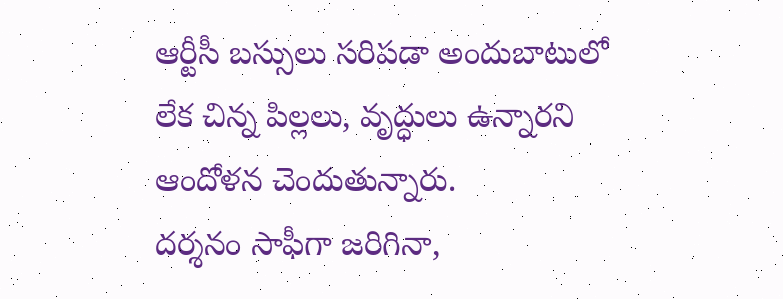ఆర్టీసీ బస్సులు సరిపడా అందుబాటులో లేక చిన్న పిల్లలు, వృద్ధులు ఉన్నారని ఆందోళన చెందుతున్నారు.
దర్శనం సాఫీగా జరిగినా,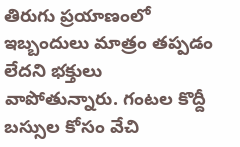తిరుగు ప్రయాణంలో ఇబ్బందులు మాత్రం తప్పడం లేదని భక్తులు వాపోతున్నారు. గంటల కొద్దీ బస్సుల కోసం వేచి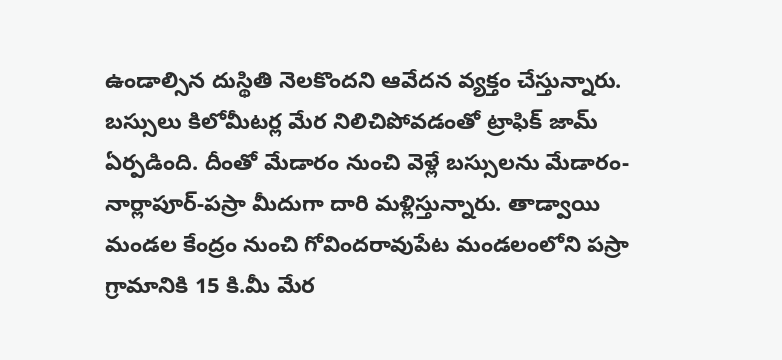ఉండాల్సిన దుస్థితి నెలకొందని ఆవేదన వ్యక్తం చేస్తున్నారు. బస్సులు కిలోమీటర్ల మేర నిలిచిపోవడంతో ట్రాఫిక్ జామ్ ఏర్పడింది. దీంతో మేడారం నుంచి వెళ్లే బస్సులను మేడారం-నార్లాపూర్-పస్రా మీదుగా దారి మళ్లిస్తున్నారు. తాడ్వాయి మండల కేంద్రం నుంచి గోవిందరావుపేట మండలంలోని పస్రా గ్రామానికి 15 కి.మీ మేర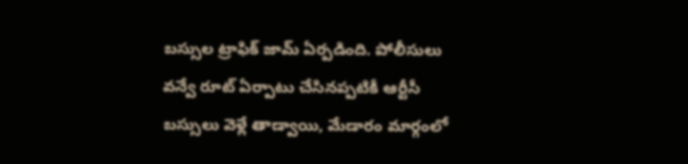బస్సుల ట్రాఫిక్ జామ్ ఏర్పడింది. పోలీసులు వన్వే రూట్ ఏర్పాటు చేసినప్పటికీ ఆర్టీసీ బస్సులు వెళ్లే తాడ్వాయి, మేడారం మార్గంలో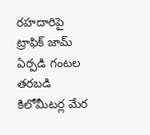రహదారిపై ట్రాఫిక్ జామ్ ఏర్పడి గంటల తరబడి కిలోమీటర్ల మేర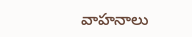వాహనాలు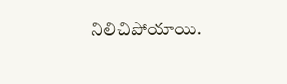నిలిచిపోయాయి.